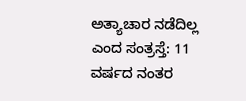ಅತ್ಯಾಚಾರ ನಡೆದಿಲ್ಲ ಎಂದ ಸಂತ್ರಸ್ತೆ: 11 ವರ್ಷದ ನಂತರ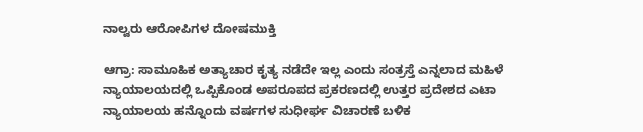ನಾಲ್ವರು ಆರೋಪಿಗಳ ದೋಷಮುಕ್ತಿ

ಆಗ್ರಾ: ಸಾಮೂಹಿಕ ಅತ್ಯಾಚಾರ ಕೃತ್ಯ ನಡೆದೇ ಇಲ್ಲ ಎಂದು ಸಂತ್ರಸ್ತೆ ಎನ್ನಲಾದ ಮಹಿಳೆ ನ್ಯಾಯಾಲಯದಲ್ಲಿ ಒಪ್ಪಿಕೊಂಡ ಅಪರೂಪದ ಪ್ರಕರಣದಲ್ಲಿ ಉತ್ತರ ಪ್ರದೇಶದ ಎಟಾ ನ್ಯಾಯಾಲಯ ಹನ್ನೊಂದು ವರ್ಷಗಳ ಸುಧೀರ್ಘ ವಿಚಾರಣೆ ಬಳಿಕ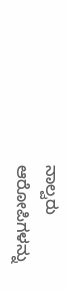ನಾಲ್ವರು ಆರೋಪಿಗಳನ್ನು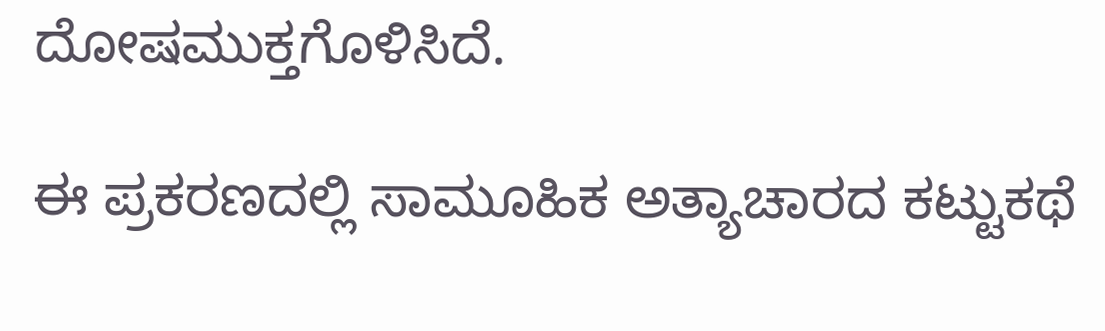ದೋಷಮುಕ್ತಗೊಳಿಸಿದೆ.

ಈ ಪ್ರಕರಣದಲ್ಲಿ ಸಾಮೂಹಿಕ ಅತ್ಯಾಚಾರದ ಕಟ್ಟುಕಥೆ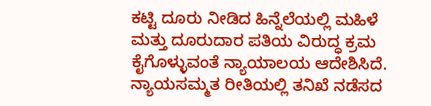ಕಟ್ಟಿ ದೂರು ನೀಡಿದ ಹಿನ್ನೆಲೆಯಲ್ಲಿ ಮಹಿಳೆ ಮತ್ತು ದೂರುದಾರ ಪತಿಯ ವಿರುದ್ಧ ಕ್ರಮ ಕೈಗೊಳ್ಳುವಂತೆ ನ್ಯಾಯಾಲಯ ಆದೇಶಿಸಿದೆ. ನ್ಯಾಯಸಮ್ಮತ ರೀತಿಯಲ್ಲಿ ತನಿಖೆ ನಡೆಸದ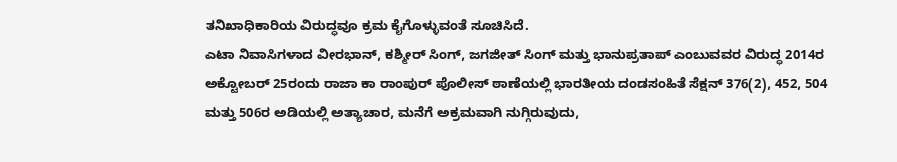ತನಿಖಾಧಿಕಾರಿಯ ವಿರುದ್ಧವೂ ಕ್ರಮ ಕೈಗೊಳ್ಳುವಂತೆ ಸೂಚಿಸಿದೆ.
ಎಟಾ ನಿವಾಸಿಗಳಾದ ವೀರಭಾನ್, ಕಶ್ಮೀರ್ ಸಿಂಗ್, ಜಗಜೀತ್ ಸಿಂಗ್ ಮತ್ತು ಭಾನುಪ್ರತಾಪ್ ಎಂಬುವವರ ವಿರುದ್ಧ 2014ರ ಅಕ್ಟೋಬರ್ 25ರಂದು ರಾಜಾ ಕಾ ರಾಂಪುರ್ ಪೊಲೀಸ್ ಠಾಣೆಯಲ್ಲಿ ಭಾರತೀಯ ದಂಡಸಂಹಿತೆ ಸೆಕ್ಷನ್ 376(2), 452, 504 ಮತ್ತು 506ರ ಅಡಿಯಲ್ಲಿ ಅತ್ಯಾಚಾರ, ಮನೆಗೆ ಅಕ್ರಮವಾಗಿ ನುಗ್ಗಿರುವುದು,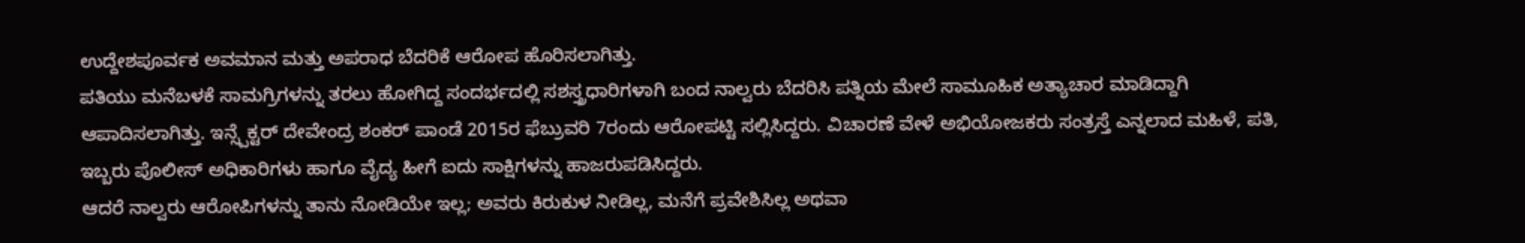ಉದ್ದೇಶಪೂರ್ವಕ ಅವಮಾನ ಮತ್ತು ಅಪರಾಧ ಬೆದರಿಕೆ ಆರೋಪ ಹೊರಿಸಲಾಗಿತ್ತು.
ಪತಿಯು ಮನೆಬಳಕೆ ಸಾಮಗ್ರಿಗಳನ್ನು ತರಲು ಹೋಗಿದ್ದ ಸಂದರ್ಭದಲ್ಲಿ ಸಶಸ್ತ್ರಧಾರಿಗಳಾಗಿ ಬಂದ ನಾಲ್ವರು ಬೆದರಿಸಿ ಪತ್ನಿಯ ಮೇಲೆ ಸಾಮೂಹಿಕ ಅತ್ಯಾಚಾರ ಮಾಡಿದ್ದಾಗಿ ಆಪಾದಿಸಲಾಗಿತ್ತು. ಇನ್ಸ್ಪೆಕ್ಟರ್ ದೇವೇಂದ್ರ ಶಂಕರ್ ಪಾಂಡೆ 2015ರ ಫೆಬ್ರುವರಿ 7ರಂದು ಆರೋಪಟ್ಟಿ ಸಲ್ಲಿಸಿದ್ದರು. ವಿಚಾರಣೆ ವೇಳೆ ಅಭಿಯೋಜಕರು ಸಂತ್ರಸ್ತೆ ಎನ್ನಲಾದ ಮಹಿಳೆ, ಪತಿ, ಇಬ್ಬರು ಪೊಲೀಸ್ ಅಧಿಕಾರಿಗಳು ಹಾಗೂ ವೈದ್ಯ ಹೀಗೆ ಐದು ಸಾಕ್ಷಿಗಳನ್ನು ಹಾಜರುಪಡಿಸಿದ್ದರು.
ಆದರೆ ನಾಲ್ವರು ಆರೋಪಿಗಳನ್ನು ತಾನು ನೋಡಿಯೇ ಇಲ್ಲ; ಅವರು ಕಿರುಕುಳ ನೀಡಿಲ್ಲ, ಮನೆಗೆ ಪ್ರವೇಶಿಸಿಲ್ಲ ಅಥವಾ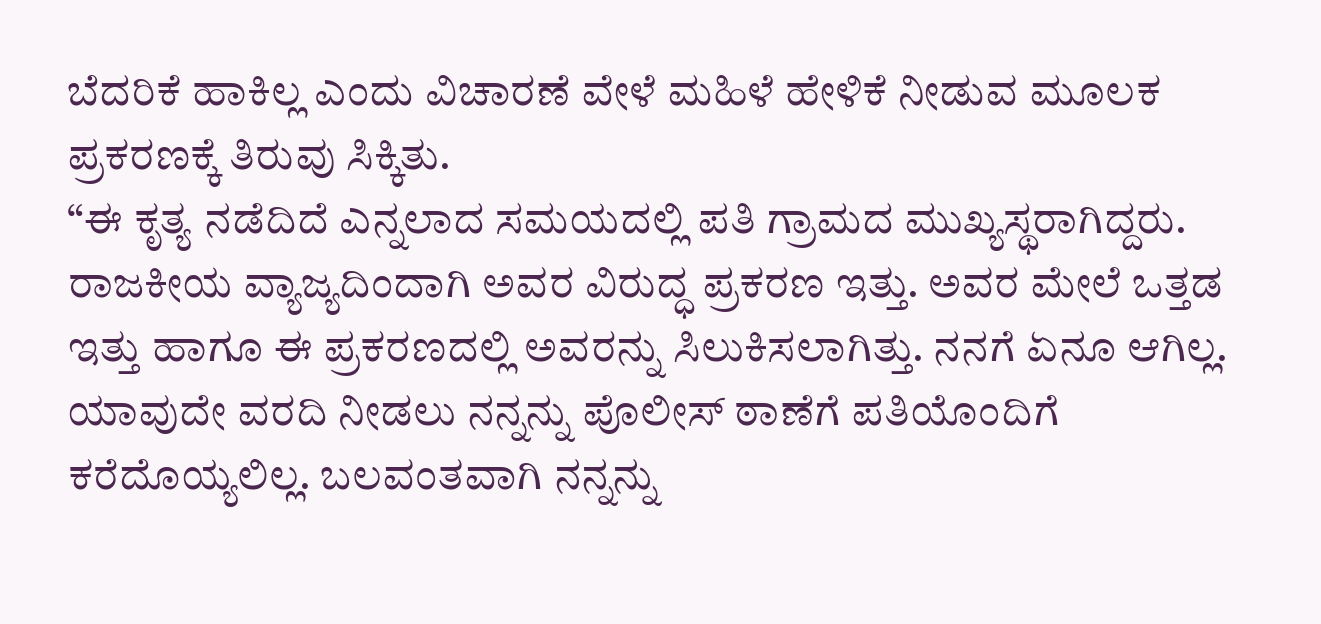ಬೆದರಿಕೆ ಹಾಕಿಲ್ಲ ಎಂದು ವಿಚಾರಣೆ ವೇಳೆ ಮಹಿಳೆ ಹೇಳಿಕೆ ನೀಡುವ ಮೂಲಕ ಪ್ರಕರಣಕ್ಕೆ ತಿರುವು ಸಿಕ್ಕಿತು.
“ಈ ಕೃತ್ಯ ನಡೆದಿದೆ ಎನ್ನಲಾದ ಸಮಯದಲ್ಲಿ ಪತಿ ಗ್ರಾಮದ ಮುಖ್ಯಸ್ಥರಾಗಿದ್ದರು. ರಾಜಕೀಯ ವ್ಯಾಜ್ಯದಿಂದಾಗಿ ಅವರ ವಿರುದ್ಧ ಪ್ರಕರಣ ಇತ್ತು. ಅವರ ಮೇಲೆ ಒತ್ತಡ ಇತ್ತು ಹಾಗೂ ಈ ಪ್ರಕರಣದಲ್ಲಿ ಅವರನ್ನು ಸಿಲುಕಿಸಲಾಗಿತ್ತು. ನನಗೆ ಏನೂ ಆಗಿಲ್ಲ. ಯಾವುದೇ ವರದಿ ನೀಡಲು ನನ್ನನ್ನು ಪೊಲೀಸ್ ಠಾಣೆಗೆ ಪತಿಯೊಂದಿಗೆ ಕರೆದೊಯ್ಯಲಿಲ್ಲ. ಬಲವಂತವಾಗಿ ನನ್ನನ್ನು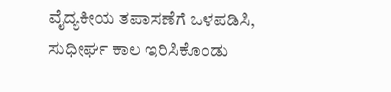ವೈದ್ಯಕೀಯ ತಪಾಸಣೆಗೆ ಒಳಪಡಿಸಿ, ಸುಧೀರ್ಘ ಕಾಲ ಇರಿಸಿಕೊಂಡು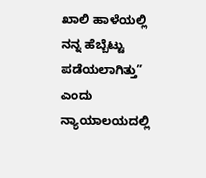ಖಾಲಿ ಹಾಳೆಯಲ್ಲಿ ನನ್ನ ಹೆಬ್ಬೆಟ್ಟು ಪಡೆಯಲಾಗಿತ್ತು” ಎಂದು ನ್ಯಾಯಾಲಯದಲ್ಲಿ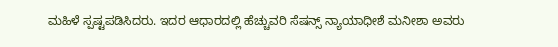ಮಹಿಳೆ ಸ್ಪಷ್ಟಪಡಿಸಿದರು. ಇದರ ಆಧಾರದಲ್ಲಿ ಹೆಚ್ಚುವರಿ ಸೆಷನ್ಸ್ ನ್ಯಾಯಾಧೀಶೆ ಮನೀಶಾ ಅವರು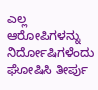ಎಲ್ಲ ಆರೋಪಿಗಳನ್ನು ನಿರ್ದೋಷಿಗಳೆಂದು ಘೋಷಿಸಿ ತೀರ್ಪು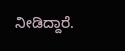ನೀಡಿದ್ದಾರೆ.